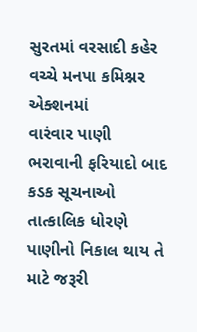સુરતમાં વરસાદી કહેર વચ્ચે મનપા કમિશ્નર એક્શનમાં
વારંવાર પાણી ભરાવાની ફરિયાદો બાદ કડક સૂચનાઓ
તાત્કાલિક ધોરણે પાણીનો નિકાલ થાય તે માટે જરૂરી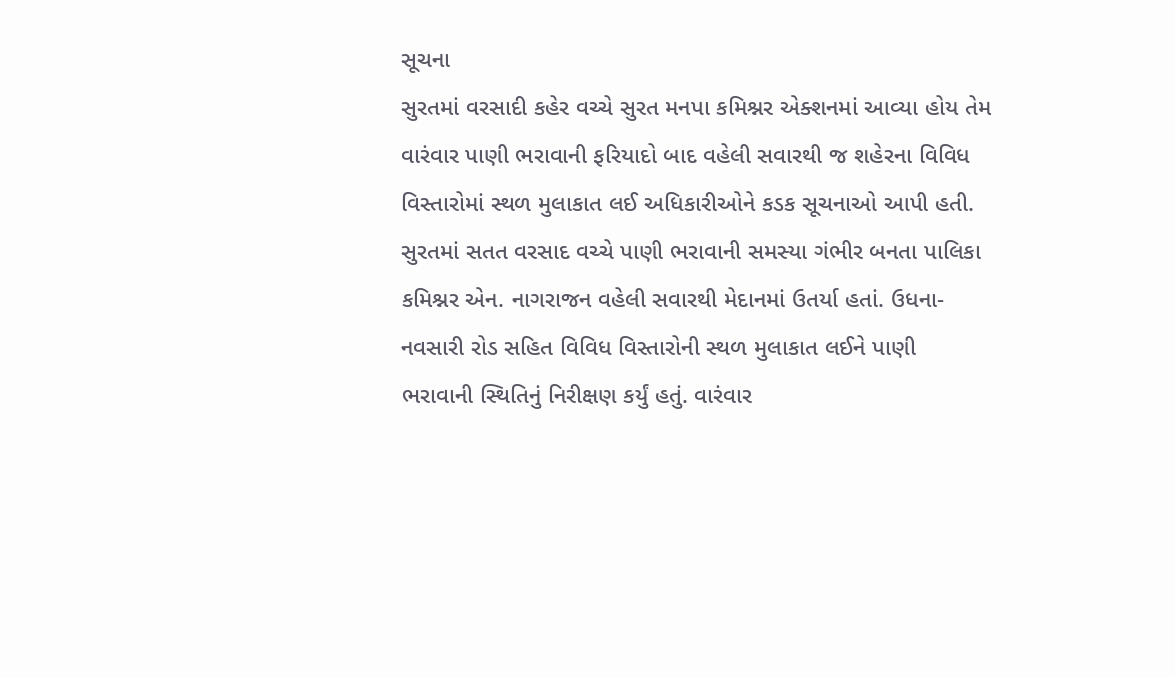સૂચના
સુરતમાં વરસાદી કહેર વચ્ચે સુરત મનપા કમિશ્નર એક્શનમાં આવ્યા હોય તેમ વારંવાર પાણી ભરાવાની ફરિયાદો બાદ વહેલી સવારથી જ શહેરના વિવિધ વિસ્તારોમાં સ્થળ મુલાકાત લઈ અધિકારીઓને કડક સૂચનાઓ આપી હતી.
સુરતમાં સતત વરસાદ વચ્ચે પાણી ભરાવાની સમસ્યા ગંભીર બનતા પાલિકા કમિશ્નર એન. નાગરાજન વહેલી સવારથી મેદાનમાં ઉતર્યા હતાં. ઉધના-નવસારી રોડ સહિત વિવિધ વિસ્તારોની સ્થળ મુલાકાત લઈને પાણી ભરાવાની સ્થિતિનું નિરીક્ષણ કર્યું હતું. વારંવાર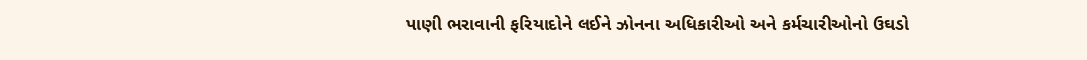પાણી ભરાવાની ફરિયાદોને લઈને ઝોનના અધિકારીઓ અને કર્મચારીઓનો ઉઘડો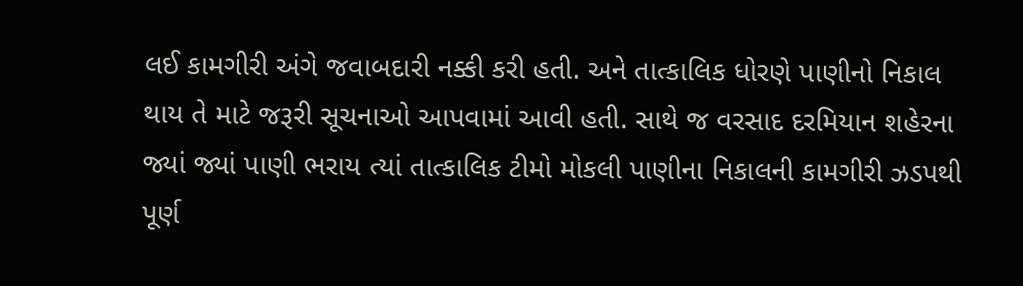લઈ કામગીરી અંગે જવાબદારી નક્કી કરી હતી. અને તાત્કાલિક ધોરણે પાણીનો નિકાલ થાય તે માટે જરૂરી સૂચનાઓ આપવામાં આવી હતી. સાથે જ વરસાદ દરમિયાન શહેરના જ્યાં જ્યાં પાણી ભરાય ત્યાં તાત્કાલિક ટીમો મોકલી પાણીના નિકાલની કામગીરી ઝડપથી પૂર્ણ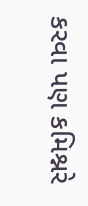કરવા પણ કમિશ્નરે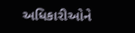અધિકારીઓને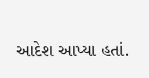આદેશ આપ્યા હતાં.